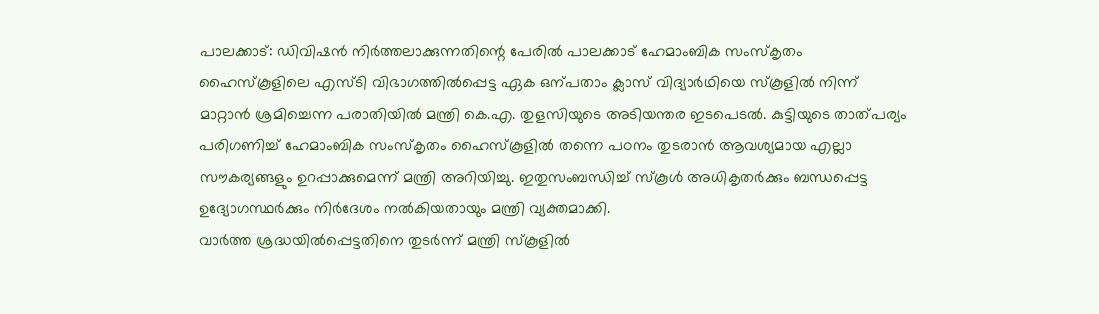പാലക്കാട്: ഡിവിഷൻ നിർത്തലാക്കുന്നതിന്റെ പേരിൽ പാലക്കാട് ഹേമാംബിക സംസ്കൃതം ഹൈസ്കൂളിലെ എസ്ടി വിഭാഗത്തിൽപ്പെട്ട ഏക ഒന്പതാം ക്ലാസ് വിദ്യാർഥിയെ സ്കൂളിൽ നിന്ന് മാറ്റാൻ ശ്രമിച്ചെന്ന പരാതിയിൽ മന്ത്രി കെ.എ. തുളസിയുടെ അടിയന്തര ഇടപെടൽ. കുട്ടിയുടെ താത്പര്യം പരിഗണിച്ച് ഹേമാംബിക സംസ്കൃതം ഹൈസ്കൂളിൽ തന്നെ പഠനം തുടരാൻ ആവശ്യമായ എല്ലാ സൗകര്യങ്ങളും ഉറപ്പാക്കുമെന്ന് മന്ത്രി അറിയിച്ചു. ഇതുസംബന്ധിച്ച് സ്കൂൾ അധികൃതർക്കും ബന്ധപ്പെട്ട ഉദ്യോഗസ്ഥർക്കും നിർദേശം നൽകിയതായും മന്ത്രി വ്യക്തമാക്കി.
വാർത്ത ശ്രദ്ധയിൽപ്പെട്ടതിനെ തുടർന്ന് മന്ത്രി സ്കൂളിൽ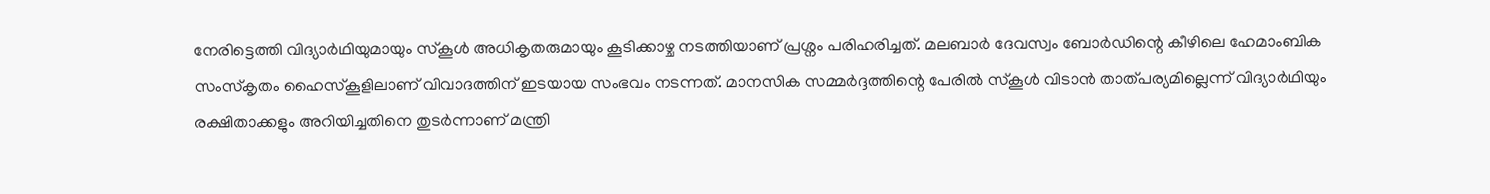നേരിട്ടെത്തി വിദ്യാർഥിയുമായും സ്കൂൾ അധികൃതരുമായും കൂടിക്കാഴ്ച നടത്തിയാണ് പ്രശ്നം പരിഹരിച്ചത്. മലബാർ ദേവസ്വം ബോർഡിന്റെ കീഴിലെ ഹേമാംബിക സംസ്കൃതം ഹൈസ്കൂളിലാണ് വിവാദത്തിന് ഇടയായ സംഭവം നടന്നത്. മാനസിക സമ്മർദ്ദത്തിന്റെ പേരിൽ സ്കൂൾ വിടാൻ താത്പര്യമില്ലെന്ന് വിദ്യാർഥിയും രക്ഷിതാക്കളും അറിയിച്ചതിനെ തുടർന്നാണ് മന്ത്രി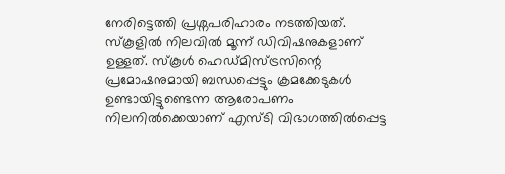നേരിട്ടെത്തി പ്രശ്നപരിഹാരം നടത്തിയത്.
സ്കൂളിൽ നിലവിൽ മൂന്ന് ഡിവിഷനുകളാണ് ഉള്ളത്. സ്കൂൾ ഹെഡ്മിസ്ട്രസിന്റെ പ്രമോഷനുമായി ബന്ധപ്പെട്ടും ക്രമക്കേടുകൾ ഉണ്ടായിട്ടുണ്ടെന്ന ആരോപണം നിലനിൽക്കെയാണ് എസ്ടി വിഭാഗത്തിൽപ്പെട്ട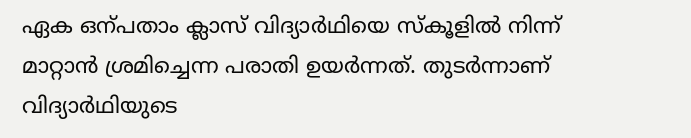ഏക ഒന്പതാം ക്ലാസ് വിദ്യാർഥിയെ സ്കൂളിൽ നിന്ന് മാറ്റാൻ ശ്രമിച്ചെന്ന പരാതി ഉയർന്നത്. തുടർന്നാണ് വിദ്യാർഥിയുടെ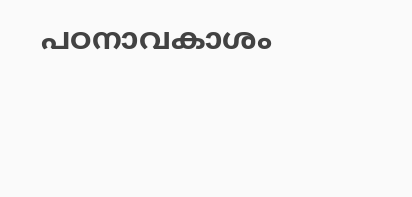പഠനാവകാശം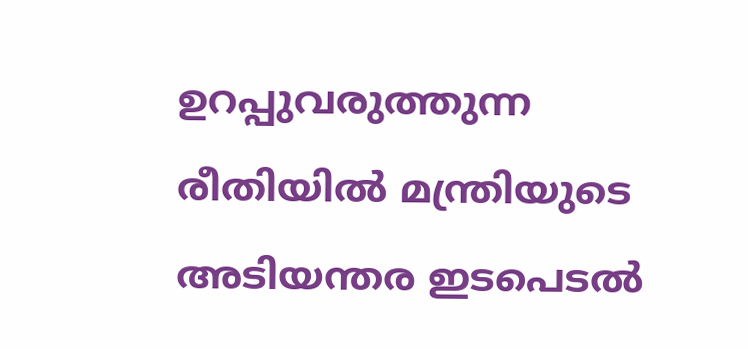ഉറപ്പുവരുത്തുന്ന രീതിയിൽ മന്ത്രിയുടെ അടിയന്തര ഇടപെടൽ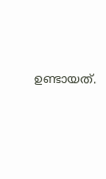ഉണ്ടായത്.